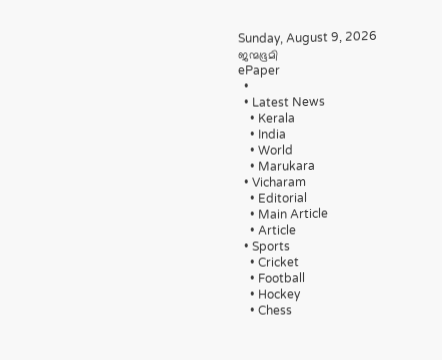Sunday, August 9, 2026
ജന്മഭൂമി
ePaper
  •
  • Latest News
    • Kerala
    • India
    • World
    • Marukara
  • Vicharam
    • Editorial
    • Main Article
    • Article
  • Sports
    • Cricket
    • Football
    • Hockey
    • Chess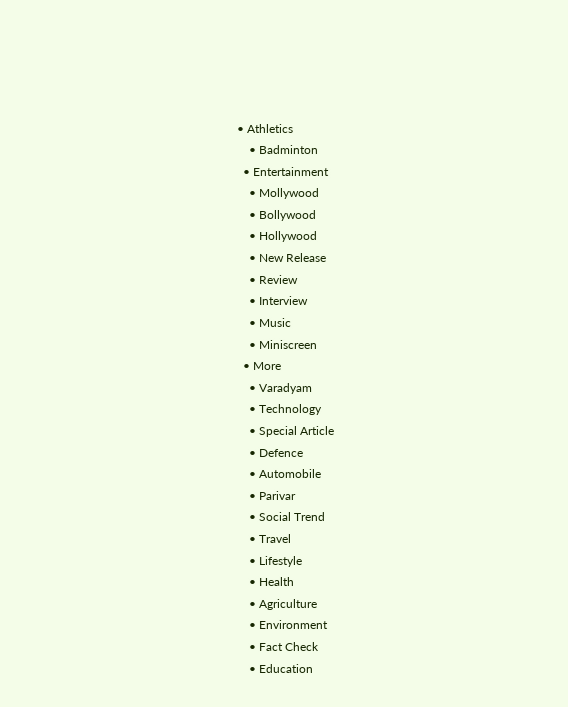• Athletics
    • Badminton
  • Entertainment
    • Mollywood
    • Bollywood
    • Hollywood
    • New Release
    • Review
    • Interview
    • Music
    • Miniscreen
  • More
    • Varadyam
    • Technology
    • Special Article
    • Defence
    • Automobile
    • Parivar
    • Social Trend
    • Travel
    • Lifestyle
    • Health
    • Agriculture
    • Environment
    • Fact Check
    • Education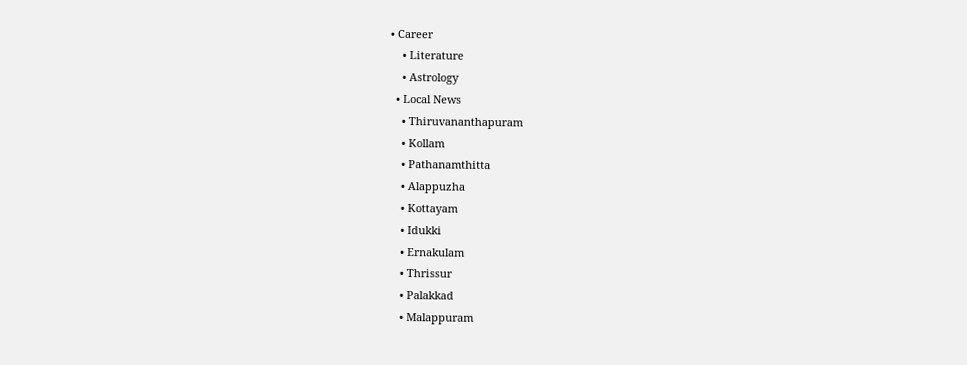• Career
    • Literature
    • Astrology
  • Local News
    • Thiruvananthapuram
    • Kollam
    • Pathanamthitta
    • Alappuzha
    • Kottayam
    • Idukki
    • Ernakulam
    • Thrissur
    • Palakkad
    • Malappuram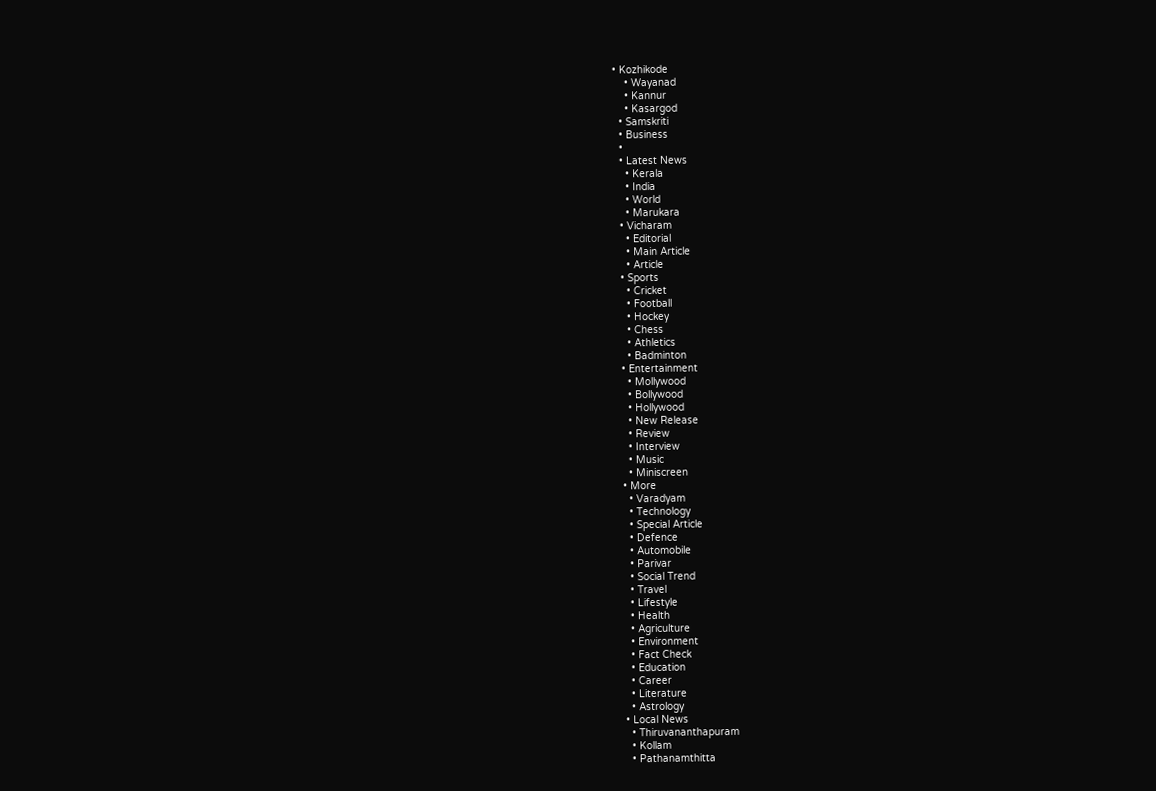• Kozhikode
    • Wayanad
    • Kannur
    • Kasargod
  • Samskriti
  • Business
  •
  • Latest News
    • Kerala
    • India
    • World
    • Marukara
  • Vicharam
    • Editorial
    • Main Article
    • Article
  • Sports
    • Cricket
    • Football
    • Hockey
    • Chess
    • Athletics
    • Badminton
  • Entertainment
    • Mollywood
    • Bollywood
    • Hollywood
    • New Release
    • Review
    • Interview
    • Music
    • Miniscreen
  • More
    • Varadyam
    • Technology
    • Special Article
    • Defence
    • Automobile
    • Parivar
    • Social Trend
    • Travel
    • Lifestyle
    • Health
    • Agriculture
    • Environment
    • Fact Check
    • Education
    • Career
    • Literature
    • Astrology
  • Local News
    • Thiruvananthapuram
    • Kollam
    • Pathanamthitta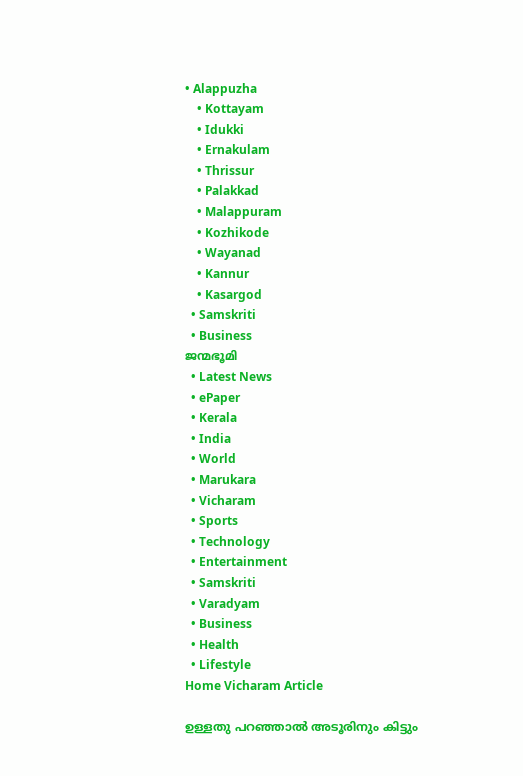• Alappuzha
    • Kottayam
    • Idukki
    • Ernakulam
    • Thrissur
    • Palakkad
    • Malappuram
    • Kozhikode
    • Wayanad
    • Kannur
    • Kasargod
  • Samskriti
  • Business
ജന്മഭൂമി
  • Latest News
  • ePaper
  • Kerala
  • India
  • World
  • Marukara
  • Vicharam
  • Sports
  • Technology
  • Entertainment
  • Samskriti
  • Varadyam
  • Business
  • Health
  • Lifestyle
Home Vicharam Article

ഉള്ളതു പറഞ്ഞാല്‍ അടൂരിനും കിട്ടും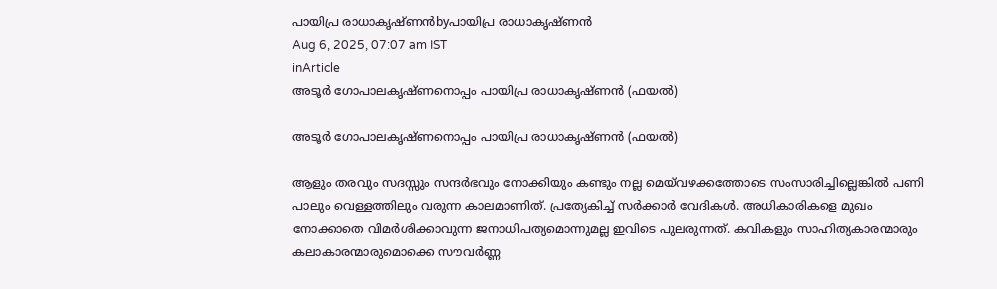പായിപ്ര രാധാകൃഷ്ണന്‍byപായിപ്ര രാധാകൃഷ്ണന്‍
Aug 6, 2025, 07:07 am IST
inArticle
അടൂര്‍ ഗോപാലകൃഷ്ണനൊപ്പം പായിപ്ര രാധാകൃഷ്ണന്‍ (ഫയല്‍)

അടൂര്‍ ഗോപാലകൃഷ്ണനൊപ്പം പായിപ്ര രാധാകൃഷ്ണന്‍ (ഫയല്‍)

ആളും തരവും സദസ്സും സന്ദര്‍ഭവും നോക്കിയും കണ്ടും നല്ല മെയ്‌വഴക്കത്തോടെ സംസാരിച്ചില്ലെങ്കില്‍ പണി പാലും വെള്ളത്തിലും വരുന്ന കാലമാണിത്. പ്രത്യേകിച്ച് സര്‍ക്കാര്‍ വേദികള്‍. അധികാരികളെ മുഖം നോക്കാതെ വിമര്‍ശിക്കാവുന്ന ജനാധിപത്യമൊന്നുമല്ല ഇവിടെ പുലരുന്നത്. കവികളും സാഹിത്യകാരന്മാരും കലാകാരന്മാരുമൊക്കെ സൗവര്‍ണ്ണ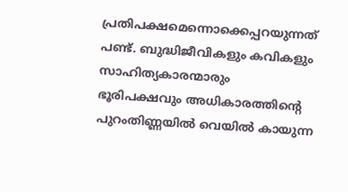പ്രതിപക്ഷമെന്നൊക്കെപ്പറയുന്നത് പണ്ട്. ബുദ്ധിജീവികളും കവികളും സാഹിത്യകാരന്മാരും ഭൂരിപക്ഷവും അധികാരത്തിന്റെ പുറംതിണ്ണയില്‍ വെയില്‍ കായുന്ന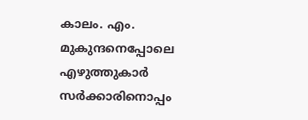കാലം. എം. മുകുന്ദനെപ്പോലെ എഴുത്തുകാര്‍ സര്‍ക്കാരിനൊപ്പം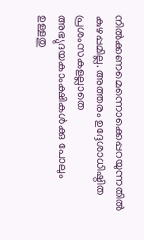നില്‍ക്കണമെന്നൊക്കെപ്പറയുന്നതില്‍ കുഴപ്പമില്ല. അത്തരം ഉദ്ദേശാധിഷ്ഠിത പ്രശംസകളല്ലാതെ അഭ്യുദയകാംക്ഷികള്‍ക്കു പോലും ഉള്ളതു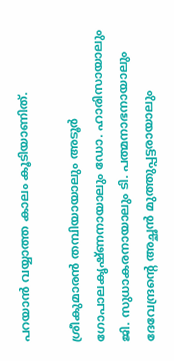പറയാന്‍ വയ്യാത്ത കാലം കൂടിയാണിത്.

ശ്രീകുമാരന്‍ തമ്പിയായാലും അടൂര്‍ ഗോപാലകൃഷ്ണനായാലും ഡോ. ഹാരിസായാലും ജി. സുധാകരനായാലും ടി. പത്മനാഭനായാലും ദേവേന്ദ്രന്റെ അച്ഛന്‍ മുത്തുപ്പട്ടരായാലും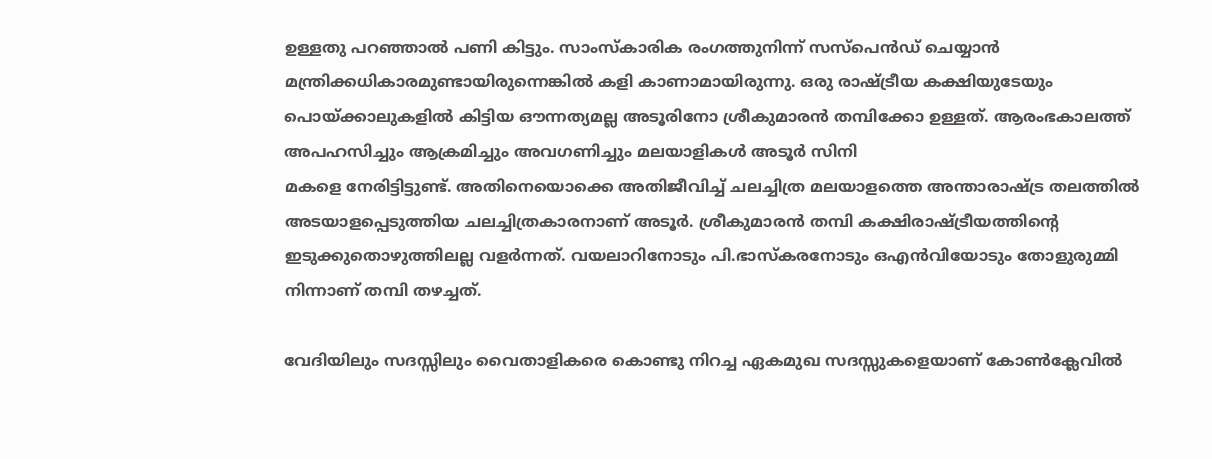ഉള്ളതു പറഞ്ഞാല്‍ പണി കിട്ടും. സാംസ്‌കാരിക രംഗത്തുനിന്ന് സസ്‌പെന്‍ഡ് ചെയ്യാന്‍ മന്ത്രിക്കധികാരമുണ്ടായിരുന്നെങ്കില്‍ കളി കാണാമായിരുന്നു. ഒരു രാഷ്‌ട്രീയ കക്ഷിയുടേയും പൊയ്‌ക്കാലുകളില്‍ കിട്ടിയ ഔന്നത്യമല്ല അടൂരിനോ ശ്രീകുമാരന്‍ തമ്പിക്കോ ഉള്ളത്. ആരംഭകാലത്ത് അപഹസിച്ചും ആക്രമിച്ചും അവഗണിച്ചും മലയാളികള്‍ അടൂര്‍ സിനി
മകളെ നേരിട്ടിട്ടുണ്ട്. അതിനെയൊക്കെ അതിജീവിച്ച് ചലച്ചിത്ര മലയാളത്തെ അന്താരാഷ്‌ട്ര തലത്തില്‍ അടയാളപ്പെടുത്തിയ ചലച്ചിത്രകാരനാണ് അടൂര്‍. ശ്രീകുമാരന്‍ തമ്പി കക്ഷിരാഷ്‌ട്രീയത്തിന്റെ ഇടുക്കുതൊഴുത്തിലല്ല വളര്‍ന്നത്. വയലാറിനോടും പി.ഭാസ്‌കരനോടും ഒഎന്‍വിയോടും തോളുരുമ്മി നിന്നാണ് തമ്പി തഴച്ചത്.

വേദിയിലും സദസ്സിലും വൈതാളികരെ കൊണ്ടു നിറച്ച ഏകമുഖ സദസ്സുകളെയാണ് കോണ്‍ക്ലേവില്‍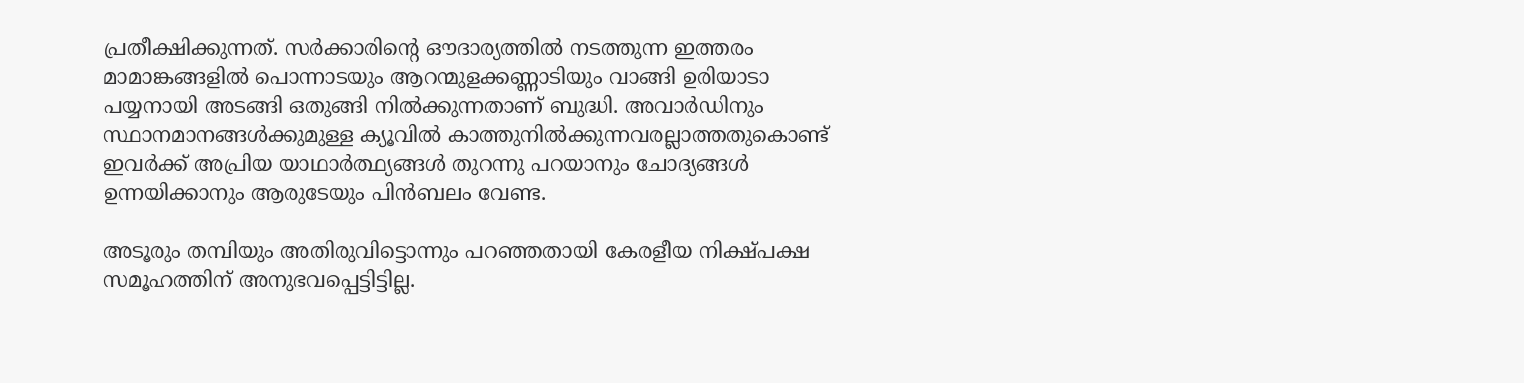പ്രതീക്ഷിക്കുന്നത്. സര്‍ക്കാരിന്റെ ഔദാര്യത്തില്‍ നടത്തുന്ന ഇത്തരം മാമാങ്കങ്ങളില്‍ പൊന്നാടയും ആറന്മുളക്കണ്ണാടിയും വാങ്ങി ഉരിയാടാ പയ്യനായി അടങ്ങി ഒതുങ്ങി നില്‍ക്കുന്നതാണ് ബുദ്ധി. അവാര്‍ഡിനും സ്ഥാനമാനങ്ങള്‍ക്കുമുള്ള ക്യൂവില്‍ കാത്തുനില്‍ക്കുന്നവരല്ലാത്തതുകൊണ്ട് ഇവര്‍ക്ക് അപ്രിയ യാഥാര്‍ത്ഥ്യങ്ങള്‍ തുറന്നു പറയാനും ചോദ്യങ്ങള്‍ ഉന്നയിക്കാനും ആരുടേയും പിന്‍ബലം വേണ്ട.

അടൂരും തമ്പിയും അതിരുവിട്ടൊന്നും പറഞ്ഞതായി കേരളീയ നിക്ഷ്പക്ഷ സമൂഹത്തിന് അനുഭവപ്പെട്ടിട്ടില്ല.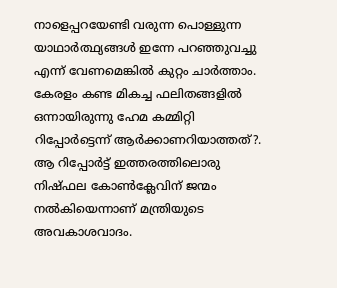നാളെപ്പറയേണ്ടി വരുന്ന പൊള്ളുന്ന യാഥാര്‍ത്ഥ്യങ്ങള്‍ ഇന്നേ പറഞ്ഞുവച്ചു എന്ന് വേണമെങ്കില്‍ കുറ്റം ചാര്‍ത്താം. കേരളം കണ്ട മികച്ച ഫലിതങ്ങളില്‍ ഒന്നായിരുന്നു ഹേമ കമ്മിറ്റി റിപ്പോര്‍ട്ടെന്ന് ആര്‍ക്കാണറിയാത്തത്?. ആ റിപ്പോര്‍ട്ട് ഇത്തരത്തിലൊരു നിഷ്ഫല കോണ്‍ക്ലേവിന് ജന്മം നല്‍കിയെന്നാണ് മന്ത്രിയുടെ അവകാശവാദം.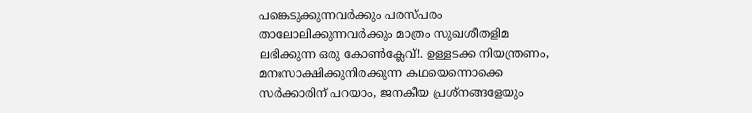പങ്കെടുക്കുന്നവര്‍ക്കും പരസ്പരം താലോലിക്കുന്നവര്‍ക്കും മാത്രം സുഖശീതളിമ ലഭിക്കുന്ന ഒരു കോണ്‍ക്ലേവ്!. ഉള്ളടക്ക നിയന്ത്രണം, മനഃസാക്ഷിക്കുനിരക്കുന്ന കഥയെന്നൊക്കെ സര്‍ക്കാരിന് പറയാം, ജനകീയ പ്രശ്‌നങ്ങളേയും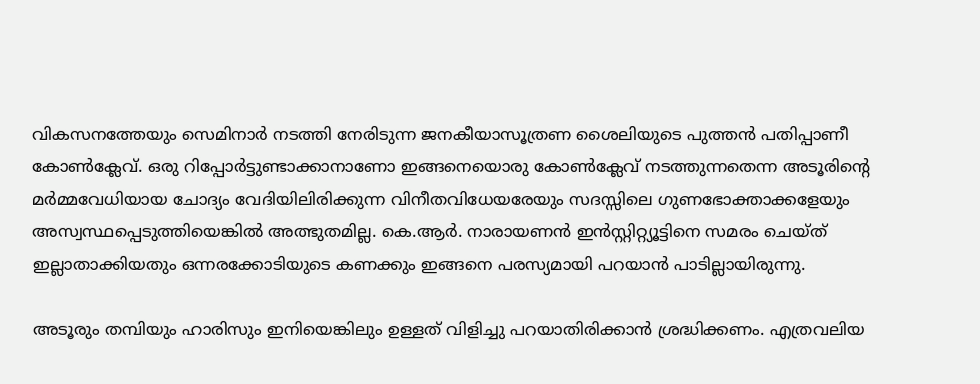വികസനത്തേയും സെമിനാര്‍ നടത്തി നേരിടുന്ന ജനകീയാസൂത്രണ ശൈലിയുടെ പുത്തന്‍ പതിപ്പാണീ കോണ്‍ക്ലേവ്. ഒരു റിപ്പോര്‍ട്ടുണ്ടാക്കാനാണോ ഇങ്ങനെയൊരു കോണ്‍ക്ലേവ് നടത്തുന്നതെന്ന അടൂരിന്റെ മര്‍മ്മവേധിയായ ചോദ്യം വേദിയിലിരിക്കുന്ന വിനീതവിധേയരേയും സദസ്സിലെ ഗുണഭോക്താക്കളേയും അസ്വസ്ഥപ്പെടുത്തിയെങ്കില്‍ അത്ഭുതമില്ല. കെ.ആര്‍. നാരായണന്‍ ഇന്‍സ്റ്റിറ്റ്യൂട്ടിനെ സമരം ചെയ്ത് ഇല്ലാതാക്കിയതും ഒന്നരക്കോടിയുടെ കണക്കും ഇങ്ങനെ പരസ്യമായി പറയാന്‍ പാടില്ലായിരുന്നു.

അടൂരും തമ്പിയും ഹാരിസും ഇനിയെങ്കിലും ഉള്ളത് വിളിച്ചു പറയാതിരിക്കാന്‍ ശ്രദ്ധിക്കണം. എത്രവലിയ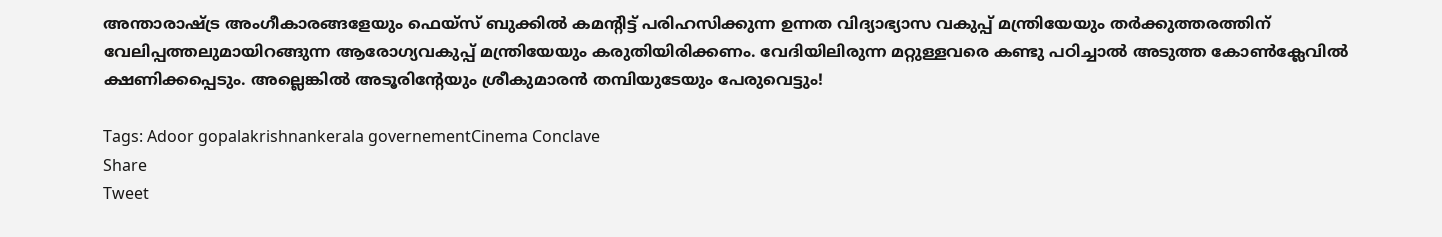അന്താരാഷ്‌ട്ര അംഗീകാരങ്ങളേയും ഫെയ്‌സ് ബുക്കില്‍ കമന്റിട്ട് പരിഹസിക്കുന്ന ഉന്നത വിദ്യാഭ്യാസ വകുപ്പ് മന്ത്രിയേയും തര്‍ക്കുത്തരത്തിന് വേലിപ്പത്തലുമായിറങ്ങുന്ന ആരോഗ്യവകുപ്പ് മന്ത്രിയേയും കരുതിയിരിക്കണം. വേദിയിലിരുന്ന മറ്റുള്ളവരെ കണ്ടു പഠിച്ചാല്‍ അടുത്ത കോണ്‍ക്ലേവില്‍ ക്ഷണിക്കപ്പെടും. അല്ലെങ്കില്‍ അടൂരിന്റേയും ശ്രീകുമാരന്‍ തമ്പിയുടേയും പേരുവെട്ടും!

Tags: Adoor gopalakrishnankerala governementCinema Conclave
Share
Tweet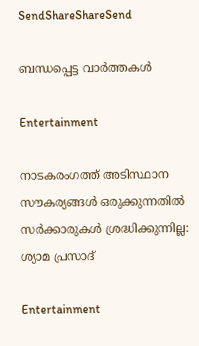SendShareShareSend

ബന്ധപ്പെട്ട വാര്‍ത്തകള്‍

Entertainment

നാടകരംഗത്ത് അടിസ്ഥാന സൗകര്യങ്ങൾ ഒരുക്കുന്നതിൽ സർക്കാരുകൾ ശ്രദ്ധിക്കുന്നില്ല: ശ്യാമ പ്രസാദ്

Entertainment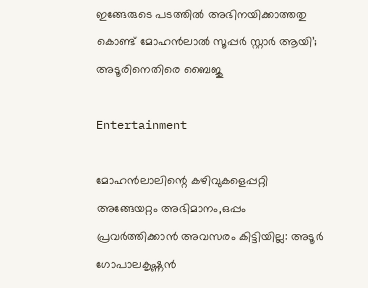ഇങ്ങേരുടെ പടത്തില്‍ അഭിനയിക്കാത്തതു കൊണ്ട് മോഹന്‍ലാല്‍ സൂപ്പര്‍ സ്റ്റാര്‍ ആയി’; അടൂരിനെതിരെ ബൈജു

Entertainment

മോഹന്‍ലാലിന്റെ കഴിവുകളെപ്പറ്റി അങ്ങേയറ്റം അഭിമാനം,ഒപ്പം പ്രവര്‍ത്തിക്കാന്‍ അവസരം കിട്ടിയില്ല: അടൂര്‍ ഗോപാലകൃഷ്ണന്‍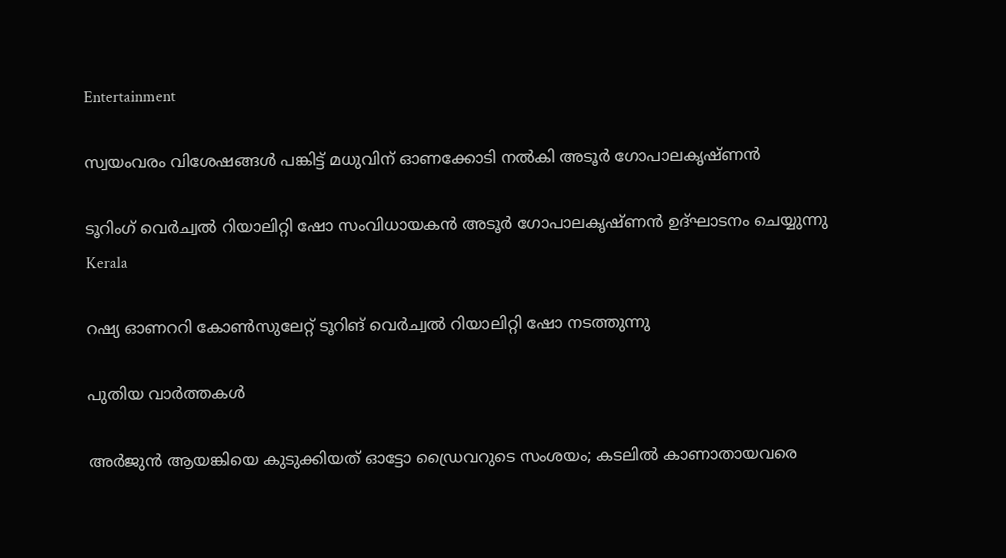Entertainment

സ്വയംവരം വിശേഷങ്ങൾ പങ്കിട്ട് മധുവിന് ഓണക്കോടി നൽകി അടൂർ ഗോപാലകൃഷ്ണൻ

ടൂറിംഗ് വെര്‍ച്വല്‍ റിയാലിറ്റി ഷോ സംവിധായകന്‍ അടൂര്‍ ഗോപാലകൃഷ്ണന്‍ ഉദ്ഘാടനം ചെയ്യുന്നു
Kerala

റഷ്യ ഓണററി കോണ്‍സുലേറ്റ് ടൂറിങ് വെര്‍ച്വല്‍ റിയാലിറ്റി ഷോ നടത്തുന്നു

പുതിയ വാര്‍ത്തകള്‍

അർജുൻ ആയങ്കിയെ കുടുക്കിയത് ഓട്ടോ ഡ്രൈവറുടെ സംശയം; കടലിൽ കാണാതായവരെ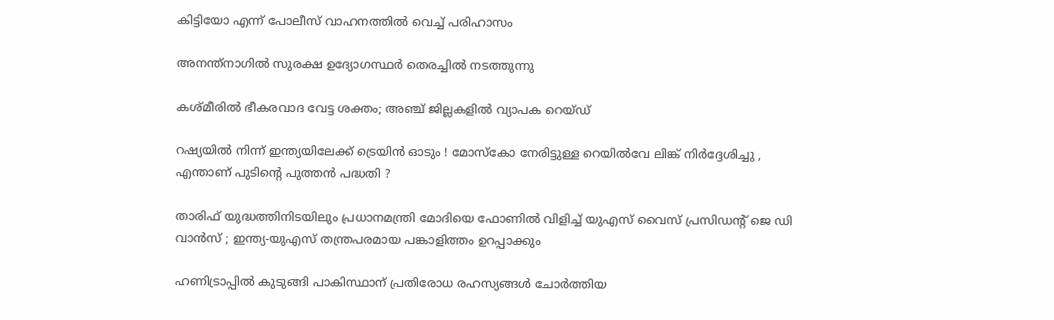കിട്ടിയോ എന്ന് പോലീസ് വാഹനത്തിൽ വെച്ച് പരിഹാസം

അനന്ത്‌നാഗില്‍ സുരക്ഷ ഉദ്യോഗസ്ഥര്‍ തെരച്ചില്‍ നടത്തുന്നു

കശ്മീരില്‍ ഭീകരവാദ വേട്ട ശക്തം; അഞ്ച് ജില്ലകളില്‍ വ്യാപക റെയ്ഡ്

റഷ്യയിൽ നിന്ന് ഇന്ത്യയിലേക്ക് ട്രെയിൻ ഓടും ! മോസ്കോ നേരിട്ടുള്ള റെയിൽവേ ലിങ്ക് നിർദ്ദേശിച്ചു , എന്താണ് പുടിന്റെ പുത്തൻ പദ്ധതി ?

താരിഫ് യുദ്ധത്തിനിടയിലും പ്രധാനമന്ത്രി മോദിയെ ഫോണിൽ വിളിച്ച് യുഎസ് വൈസ് പ്രസിഡന്റ് ജെ ഡി വാൻസ് ; ഇന്ത്യ-യുഎസ് തന്ത്രപരമായ പങ്കാളിത്തം ഉറപ്പാക്കും

ഹണിട്രാപ്പില്‍ കുടുങ്ങി പാകിസ്ഥാന് പ്രതിരോധ രഹസ്യങ്ങള്‍ ചോര്‍ത്തിയ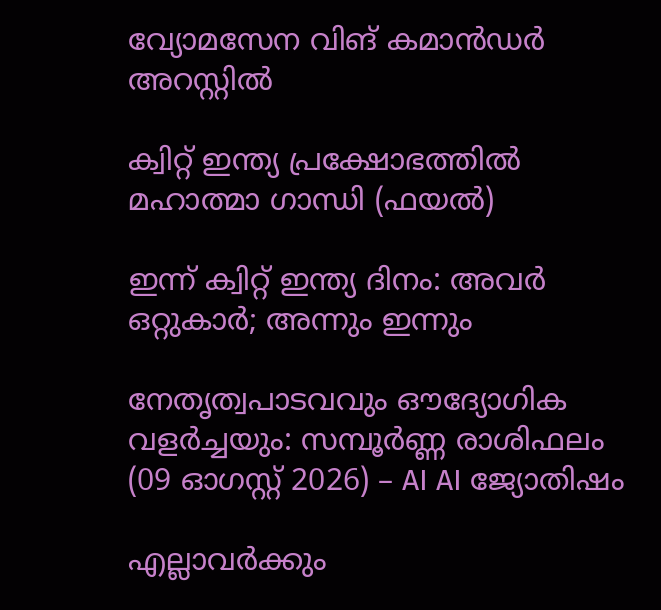വ്യോമസേന വിങ് കമാന്‍ഡര്‍ അറസ്റ്റില്‍

ക്വിറ്റ് ഇന്ത്യ പ്രക്ഷോഭത്തില്‍ മഹാത്മാ ഗാന്ധി (ഫയല്‍)

ഇന്ന് ക്വിറ്റ് ഇന്ത്യ ദിനം: അവര്‍ ഒറ്റുകാര്‍; അന്നും ഇന്നും

നേതൃത്വപാടവവും ഔദ്യോഗിക വളർച്ചയും: സമ്പൂർണ്ണ രാശിഫലം (09 ഓഗസ്റ്റ് 2026) – AI AI ജ്യോതിഷം

എല്ലാവര്‍ക്കും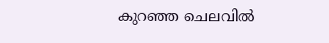കുറഞ്ഞ ചെലവില്‍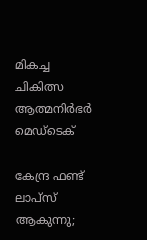മികച്ച ചികിത്സ ആത്മനിര്‍ഭര്‍ മെഡ്‌ടെക്

കേന്ദ്ര ഫണ്ട് ലാപ്‌സ് ആകുന്നു;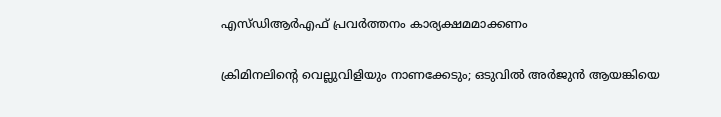എസ്ഡിആര്‍എഫ് പ്രവര്‍ത്തനം കാര്യക്ഷമമാക്കണം

ക്രിമിനലിന്റെ വെല്ലുവിളിയും നാണക്കേടും; ഒടുവില്‍ അര്‍ജുന്‍ ആയങ്കിയെ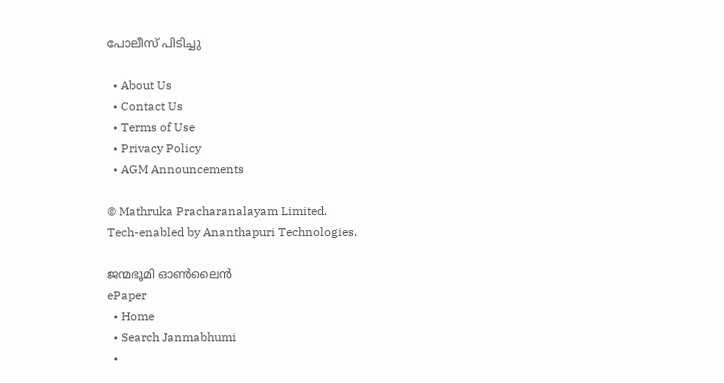പോലീസ് പിടിച്ചു

  • About Us
  • Contact Us
  • Terms of Use
  • Privacy Policy
  • AGM Announcements

© Mathruka Pracharanalayam Limited.
Tech-enabled by Ananthapuri Technologies.

ജന്മഭൂമി ഓണ്‍ലൈന്‍
ePaper
  • Home
  • Search Janmabhumi
  •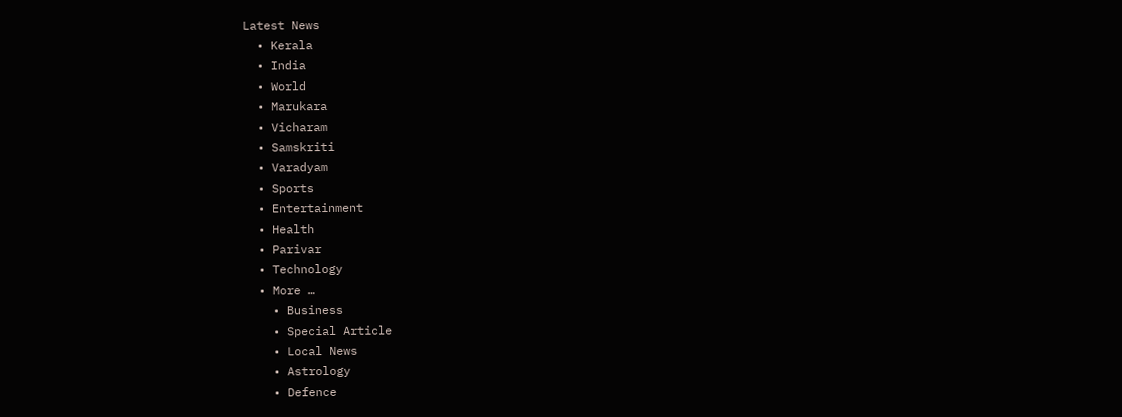Latest News
  • Kerala
  • India
  • World
  • Marukara
  • Vicharam
  • Samskriti
  • Varadyam
  • Sports
  • Entertainment
  • Health
  • Parivar
  • Technology
  • More …
    • Business
    • Special Article
    • Local News
    • Astrology
    • Defence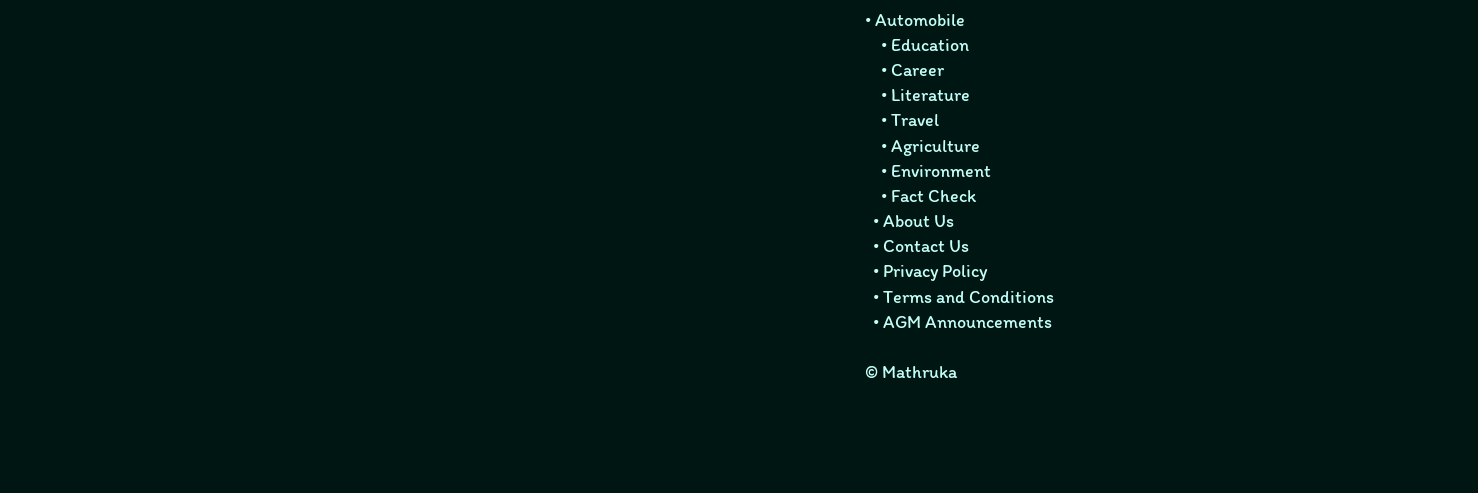• Automobile
    • Education
    • Career
    • Literature
    • Travel
    • Agriculture
    • Environment
    • Fact Check
  • About Us
  • Contact Us
  • Privacy Policy
  • Terms and Conditions
  • AGM Announcements

© Mathruka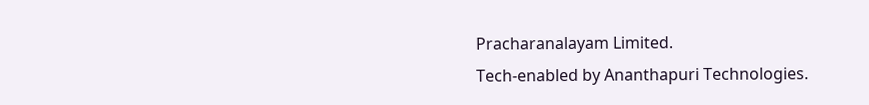Pracharanalayam Limited.
Tech-enabled by Ananthapuri Technologies.